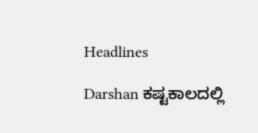Headlines

Darshan ಕಷ್ಟಕಾಲದಲ್ಲಿ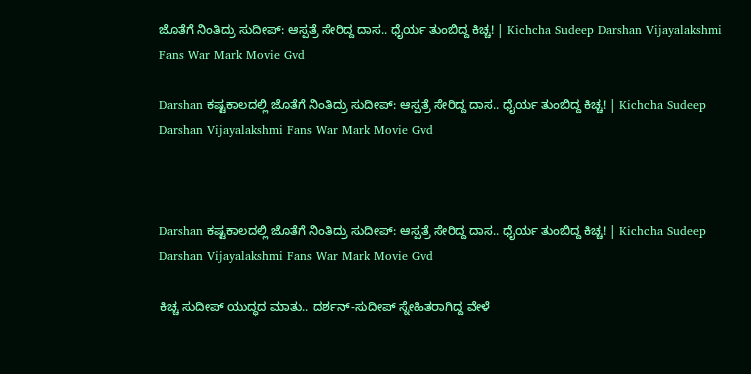ಜೊತೆಗೆ ನಿಂತಿದ್ರು ಸುದೀಪ್: ಆಸ್ಪತ್ರೆ ಸೇರಿದ್ದ ದಾಸ.. ಧೈರ್ಯ ತುಂಬಿದ್ದ ಕಿಚ್ಚ! | Kichcha Sudeep Darshan Vijayalakshmi Fans War Mark Movie Gvd

Darshan ಕಷ್ಟಕಾಲದಲ್ಲಿ ಜೊತೆಗೆ ನಿಂತಿದ್ರು ಸುದೀಪ್: ಆಸ್ಪತ್ರೆ ಸೇರಿದ್ದ ದಾಸ.. ಧೈರ್ಯ ತುಂಬಿದ್ದ ಕಿಚ್ಚ! | Kichcha Sudeep Darshan Vijayalakshmi Fans War Mark Movie Gvd



Darshan ಕಷ್ಟಕಾಲದಲ್ಲಿ ಜೊತೆಗೆ ನಿಂತಿದ್ರು ಸುದೀಪ್: ಆಸ್ಪತ್ರೆ ಸೇರಿದ್ದ ದಾಸ.. ಧೈರ್ಯ ತುಂಬಿದ್ದ ಕಿಚ್ಚ! | Kichcha Sudeep Darshan Vijayalakshmi Fans War Mark Movie Gvd

ಕಿಚ್ಚ ಸುದೀಪ್ ಯುದ್ಧದ ಮಾತು.. ದರ್ಶನ್-ಸುದೀಪ್ ಸ್ನೇಹಿತರಾಗಿದ್ದ ವೇಳೆ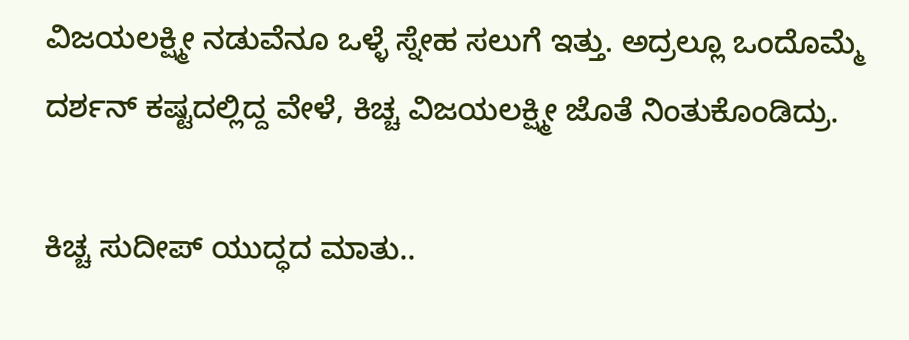ವಿಜಯಲಕ್ಷ್ಮೀ ನಡುವೆನೂ ಒಳ್ಳೆ ಸ್ನೇಹ ಸಲುಗೆ ಇತ್ತು. ಅದ್ರಲ್ಲೂ ಒಂದೊಮ್ಮೆ ದರ್ಶನ್ ಕಷ್ಟದಲ್ಲಿದ್ದ ವೇಳೆ, ಕಿಚ್ಚ ವಿಜಯಲಕ್ಷ್ಮೀ ಜೊತೆ ನಿಂತುಕೊಂಡಿದ್ರು.

ಕಿಚ್ಚ ಸುದೀಪ್ ಯುದ್ಧದ ಮಾತು..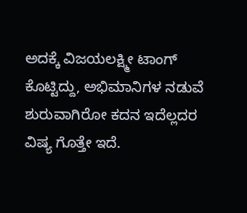ಅದಕ್ಕೆ ವಿಜಯಲಕ್ಷ್ಮೀ ಟಾಂಗ್ ಕೊಟ್ಟಿದ್ದು, ಅಭಿಮಾನಿಗಳ ನಡುವೆ ಶುರುವಾಗಿರೋ ಕದನ ಇದೆಲ್ಲದರ ವಿಷ್ಯ ಗೊತ್ತೇ ಇದೆ.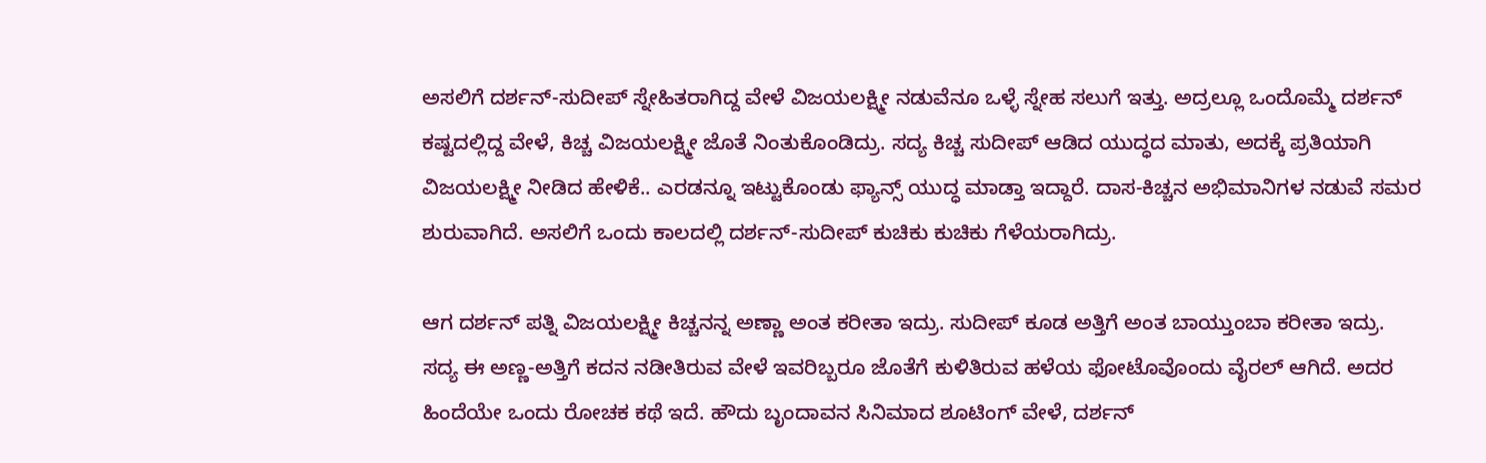ಅಸಲಿಗೆ ದರ್ಶನ್-ಸುದೀಪ್ ಸ್ನೇಹಿತರಾಗಿದ್ದ ವೇಳೆ ವಿಜಯಲಕ್ಷ್ಮೀ ನಡುವೆನೂ ಒಳ್ಳೆ ಸ್ನೇಹ ಸಲುಗೆ ಇತ್ತು. ಅದ್ರಲ್ಲೂ ಒಂದೊಮ್ಮೆ ದರ್ಶನ್ ಕಷ್ಟದಲ್ಲಿದ್ದ ವೇಳೆ, ಕಿಚ್ಚ ವಿಜಯಲಕ್ಷ್ಮೀ ಜೊತೆ ನಿಂತುಕೊಂಡಿದ್ರು. ಸದ್ಯ ಕಿಚ್ಚ ಸುದೀಪ್ ಆಡಿದ ಯುದ್ಧದ ಮಾತು, ಅದಕ್ಕೆ ಪ್ರತಿಯಾಗಿ ವಿಜಯಲಕ್ಷ್ಮೀ ನೀಡಿದ ಹೇಳಿಕೆ.. ಎರಡನ್ನೂ ಇಟ್ಟುಕೊಂಡು ಫ್ಯಾನ್ಸ್ ಯುದ್ಧ ಮಾಡ್ತಾ ಇದ್ದಾರೆ. ದಾಸ-ಕಿಚ್ಚನ ಅಭಿಮಾನಿಗಳ ನಡುವೆ ಸಮರ ಶುರುವಾಗಿದೆ. ಅಸಲಿಗೆ ಒಂದು ಕಾಲದಲ್ಲಿ ದರ್ಶನ್-ಸುದೀಪ್ ಕುಚಿಕು ಕುಚಿಕು ಗೆಳೆಯರಾಗಿದ್ರು.

ಆಗ ದರ್ಶನ್ ಪತ್ನಿ ವಿಜಯಲಕ್ಷ್ಮೀ ಕಿಚ್ಚನನ್ನ ಅಣ್ಣಾ ಅಂತ ಕರೀತಾ ಇದ್ರು. ಸುದೀಪ್ ಕೂಡ ಅತ್ತಿಗೆ ಅಂತ ಬಾಯ್ತುಂಬಾ ಕರೀತಾ ಇದ್ರು. ಸದ್ಯ ಈ ಅಣ್ಣ-ಅತ್ತಿಗೆ ಕದನ ನಡೀತಿರುವ ವೇಳೆ ಇವರಿಬ್ಬರೂ ಜೊತೆಗೆ ಕುಳಿತಿರುವ ಹಳೆಯ ಫೋಟೊವೊಂದು ವೈರಲ್ ಆಗಿದೆ. ಅದರ ಹಿಂದೆಯೇ ಒಂದು ರೋಚಕ ಕಥೆ ಇದೆ. ಹೌದು ಬೃಂದಾವನ ಸಿನಿಮಾದ ಶೂಟಿಂಗ್ ವೇಳೆ, ದರ್ಶನ್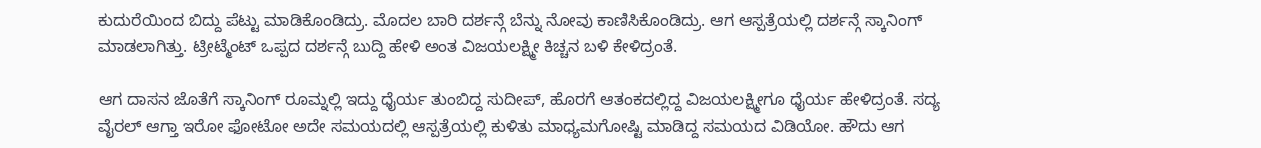ಕುದುರೆಯಿಂದ ಬಿದ್ದು ಪೆಟ್ಟು ಮಾಡಿಕೊಂಡಿದ್ರು. ಮೊದಲ ಬಾರಿ ದರ್ಶನ್ಗೆ ಬೆನ್ನು ನೋವು ಕಾಣಿಸಿಕೊಂಡಿದ್ರು. ಆಗ ಆಸ್ಪತ್ರೆಯಲ್ಲಿ ದರ್ಶನ್ಗೆ ಸ್ಕಾನಿಂಗ್ ಮಾಡಲಾಗಿತ್ತು. ಟ್ರೀಟ್ಮೆಂಟ್ ಒಪ್ಪದ ದರ್ಶನ್ಗೆ ಬುದ್ದಿ ಹೇಳಿ ಅಂತ ವಿಜಯಲಕ್ಷ್ಮೀ ಕಿಚ್ಚನ ಬಳಿ ಕೇಳಿದ್ರಂತೆ.

ಆಗ ದಾಸನ ಜೊತೆಗೆ ಸ್ಕಾನಿಂಗ್ ರೂಮ್ನಲ್ಲಿ ಇದ್ದು ಧೈರ್ಯ ತುಂಬಿದ್ದ ಸುದೀಪ್, ಹೊರಗೆ ಆತಂಕದಲ್ಲಿದ್ದ ವಿಜಯಲಕ್ಷ್ಮೀಗೂ ಧೈರ್ಯ ಹೇಳಿದ್ರಂತೆ. ಸದ್ಯ ವೈರಲ್ ಆಗ್ತಾ ಇರೋ ಫೋಟೋ ಅದೇ ಸಮಯದಲ್ಲಿ ಆಸ್ಪತ್ರೆಯಲ್ಲಿ ಕುಳಿತು ಮಾಧ್ಯಮಗೋಷ್ಟಿ ಮಾಡಿದ್ದ ಸಮಯದ ವಿಡಿಯೋ. ಹೌದು ಆಗ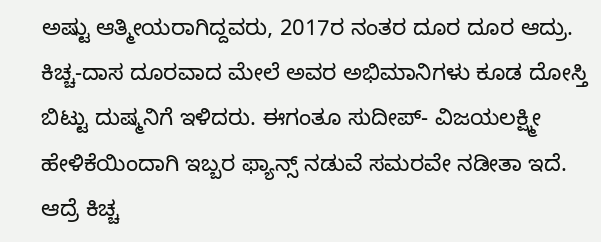ಅಷ್ಟು ಆತ್ಮೀಯರಾಗಿದ್ದವರು, 2017ರ ನಂತರ ದೂರ ದೂರ ಆದ್ರು. ಕಿಚ್ಚ-ದಾಸ ದೂರವಾದ ಮೇಲೆ ಅವರ ಅಭಿಮಾನಿಗಳು ಕೂಡ ದೋಸ್ತಿ ಬಿಟ್ಟು ದುಷ್ಮನಿಗೆ ಇಳಿದರು. ಈಗಂತೂ ಸುದೀಪ್- ವಿಜಯಲಕ್ಷ್ಮೀ ಹೇಳಿಕೆಯಿಂದಾಗಿ ಇಬ್ಬರ ಫ್ಯಾನ್ಸ್ ನಡುವೆ ಸಮರವೇ ನಡೀತಾ ಇದೆ. ಆದ್ರೆ ಕಿಚ್ಚ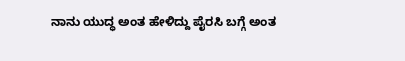ನಾನು ಯುದ್ಧ ಅಂತ ಹೇಳಿದ್ದು ಪೈರಸಿ ಬಗ್ಗೆ ಅಂತ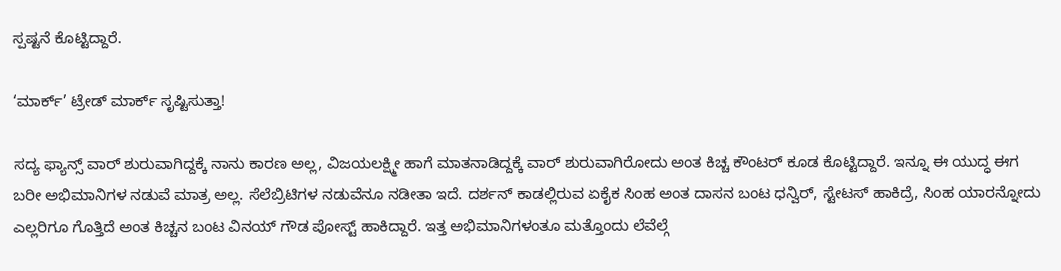ಸ್ಪಷ್ಟನೆ ಕೊಟ್ಟಿದ್ದಾರೆ.

‘ಮಾರ್ಕ್’ ಟ್ರೇಡ್ ಮಾರ್ಕ್ ಸೃಷ್ಟಿಸುತ್ತಾ!

ಸದ್ಯ ಫ್ಯಾನ್ಸ್ ವಾರ್ ಶುರುವಾಗಿದ್ದಕ್ಕೆ ನಾನು ಕಾರಣ ಅಲ್ಲ, ವಿಜಯಲಕ್ಷ್ಮೀ ಹಾಗೆ ಮಾತನಾಡಿದ್ದಕ್ಕೆ ವಾರ್ ಶುರುವಾಗಿರೋದು ಅಂತ ಕಿಚ್ಚ ಕೌಂಟರ್ ಕೂಡ ಕೊಟ್ಟಿದ್ದಾರೆ. ಇನ್ನೂ ಈ ಯುದ್ಧ ಈಗ ಬರೀ ಅಭಿಮಾನಿಗಳ ನಡುವೆ ಮಾತ್ರ ಅಲ್ಲ. ಸೆಲೆಬ್ರಿಟಿಗಳ ನಡುವೆನೂ ನಡೀತಾ ಇದೆ. ದರ್ಶನ್ ಕಾಡಲ್ಲಿರುವ ಏಕೈಕ ಸಿಂಹ ಅಂತ ದಾಸನ ಬಂಟ ಧನ್ವಿರ್, ಸ್ಟೇಟಸ್ ಹಾಕಿದ್ರೆ, ಸಿಂಹ ಯಾರನ್ನೋದು ಎಲ್ಲರಿಗೂ ಗೊತ್ತಿದೆ ಅಂತ ಕಿಚ್ಚನ ಬಂಟ ವಿನಯ್ ಗೌಡ ಪೋಸ್ಟ್ ಹಾಕಿದ್ದಾರೆ. ಇತ್ತ ಅಭಿಮಾನಿಗಳಂತೂ ಮತ್ತೊಂದು ಲೆವೆಲ್ಗೆ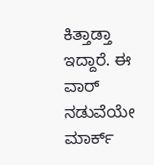ಕಿತ್ತಾಡ್ತಾ ಇದ್ದಾರೆ. ಈ ವಾರ್ ನಡುವೆಯೇ ಮಾರ್ಕ್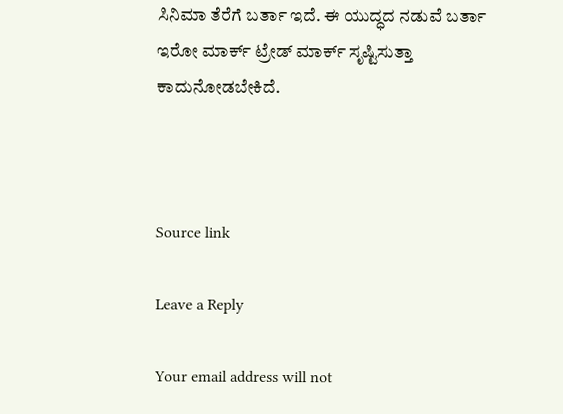ಸಿನಿಮಾ ತೆರೆಗೆ ಬರ್ತಾ ಇದೆ. ಈ ಯುದ್ಧದ ನಡುವೆ ಬರ್ತಾ ಇರೋ ಮಾರ್ಕ್ ಟ್ರೇಡ್ ಮಾರ್ಕ್ ಸೃಷ್ಟಿಸುತ್ತಾ ಕಾದುನೋಡಬೇಕಿದೆ.



Source link

Leave a Reply

Your email address will not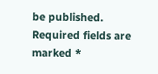be published. Required fields are marked *